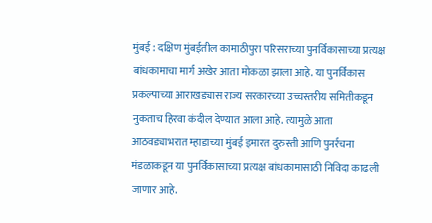मुंबई : दक्षिण मुंबईतील कामाठीपुरा परिसराच्या पुनर्विकासाच्या प्रत्यक्ष बांधकामाचा मार्ग अखेर आता मोकळा झाला आहे. या पुनर्विकास प्रकल्पाच्या आराखड्यास राज्य सरकारच्या उच्चस्तरीय समितीकडून नुकताच हिरवा कंदील देण्यात आला आहे. त्यामुळे आता आठवड्याभरात म्हाडाच्या मुंबई इमारत दुरुस्ती आणि पुनर्रचना मंडळाकडून या पुनर्विकासाच्या प्रत्यक्ष बांधकामासाठी निविदा काढली जाणार आहे.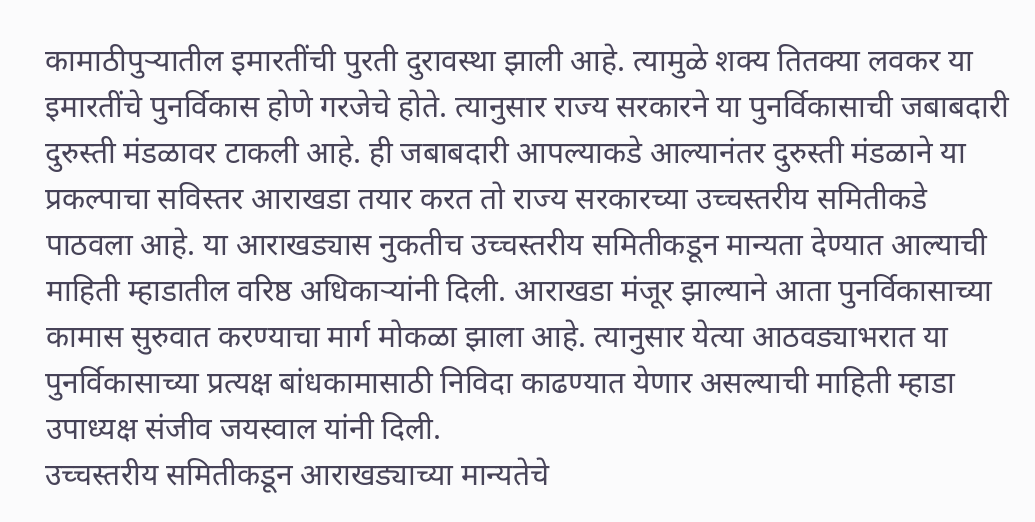कामाठीपुऱ्यातील इमारतींची पुरती दुरावस्था झाली आहे. त्यामुळे शक्य तितक्या लवकर या इमारतींचे पुनर्विकास होणे गरजेचे होते. त्यानुसार राज्य सरकारने या पुनर्विकासाची जबाबदारी दुरुस्ती मंडळावर टाकली आहे. ही जबाबदारी आपल्याकडे आल्यानंतर दुरुस्ती मंडळाने या प्रकल्पाचा सविस्तर आराखडा तयार करत तो राज्य सरकारच्या उच्चस्तरीय समितीकडे पाठवला आहे. या आराखड्यास नुकतीच उच्चस्तरीय समितीकडून मान्यता देण्यात आल्याची माहिती म्हाडातील वरिष्ठ अधिकाऱ्यांनी दिली. आराखडा मंजूर झाल्याने आता पुनर्विकासाच्या कामास सुरुवात करण्याचा मार्ग मोकळा झाला आहे. त्यानुसार येत्या आठवड्याभरात या पुनर्विकासाच्या प्रत्यक्ष बांधकामासाठी निविदा काढण्यात येणार असल्याची माहिती म्हाडा उपाध्यक्ष संजीव जयस्वाल यांनी दिली.
उच्चस्तरीय समितीकडून आराखड्याच्या मान्यतेचे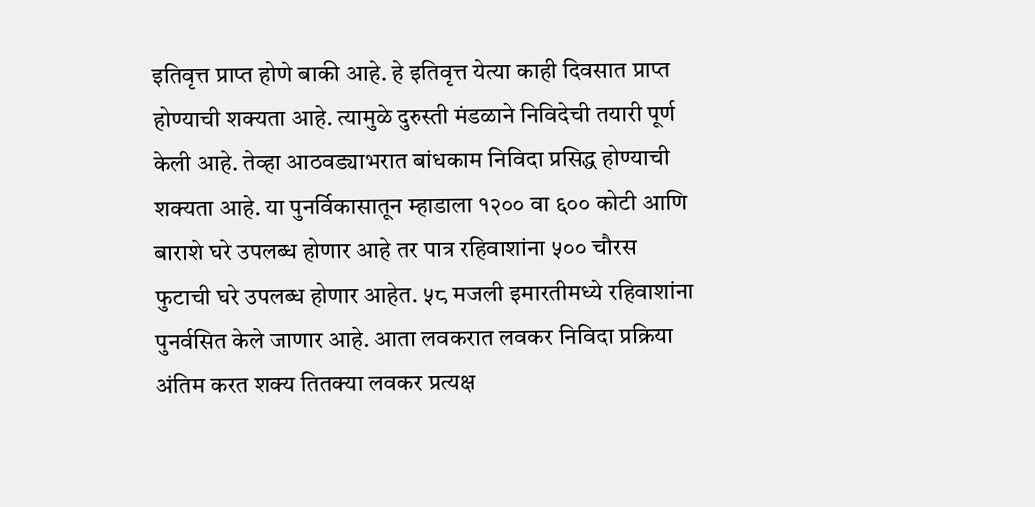इतिवृत्त प्राप्त होणे बाकी आहे. हे इतिवृत्त येत्या काही दिवसात प्राप्त होण्याची शक्यता आहे. त्यामुळे दुरुस्ती मंडळाने निविदेची तयारी पूर्ण केली आहे. तेव्हा आठवड्याभरात बांधकाम निविदा प्रसिद्ध होण्याची शक्यता आहे. या पुनर्विकासातून म्हाडाला १२०० वा ६०० कोटी आणि बाराशे घरे उपलब्ध होणार आहे तर पात्र रहिवाशांना ५०० चौरस फुटाची घरे उपलब्ध होणार आहेत. ५८ मजली इमारतीमध्ये रहिवाशांना पुनर्वसित केले जाणार आहे. आता लवकरात लवकर निविदा प्रक्रिया अंतिम करत शक्य तितक्या लवकर प्रत्यक्ष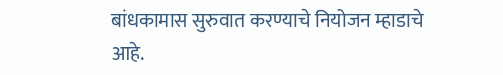बांधकामास सुरुवात करण्याचे नियोजन म्हाडाचे आहे.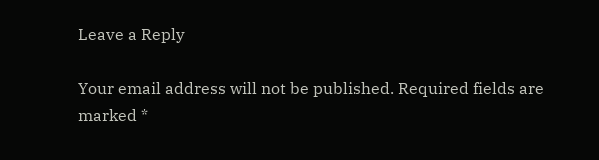Leave a Reply

Your email address will not be published. Required fields are marked *